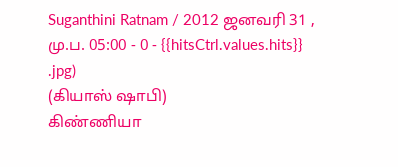Suganthini Ratnam / 2012 ஜனவரி 31 , மு.ப. 05:00 - 0 - {{hitsCtrl.values.hits}}
.jpg)
(கியாஸ் ஷாபி)
கிண்ணியா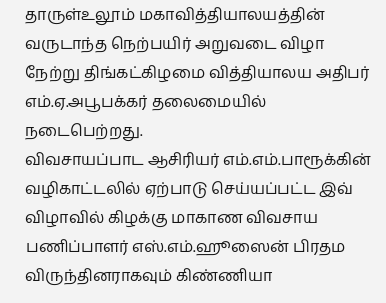தாருள்உலூம் மகாவித்தியாலயத்தின் வருடாந்த நெற்பயிர் அறுவடை விழா நேற்று திங்கட்கிழமை வித்தியாலய அதிபர் எம்.ஏ.அபூபக்கர் தலைமையில் நடைபெற்றது.
விவசாயப்பாட ஆசிரியர் எம்.எம்.பாரூக்கின் வழிகாட்டலில் ஏற்பாடு செய்யப்பட்ட இவ் விழாவில் கிழக்கு மாகாண விவசாய பணிப்பாளர் எஸ்.எம்.ஹூஸைன் பிரதம விருந்தினராகவும் கிண்ணியா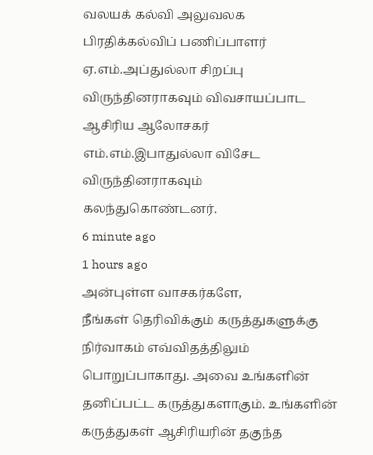வலயக் கல்வி அலுவலக பிரதிக்கல்விப் பணிப்பாளர் ஏ.எம்.அப்துல்லா சிறப்பு விருந்தினராகவும் விவசாயப்பாட ஆசிரிய ஆலோசகர் எம்.எம்.இபாதுல்லா விசேட விருந்தினராகவும் கலந்துகொண்டனர்.
6 minute ago
1 hours ago
அன்புள்ள வாசகர்களே,
நீங்கள் தெரிவிக்கும் கருத்துகளுக்கு நிர்வாகம் எவ்விதத்திலும் பொறுப்பாகாது. அவை உங்களின் தனிப்பட்ட கருத்துகளாகும். உங்களின் கருத்துகள் ஆசிரியரின் தகுந்த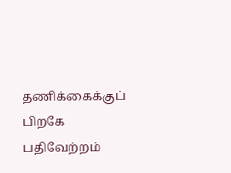தணிக்கைக்குப் பிறகே பதிவேற்றம்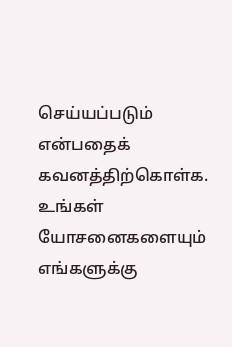செய்யப்படும் என்பதைக் கவனத்திற்கொள்க. உங்கள் யோசனைகளையும் எங்களுக்கு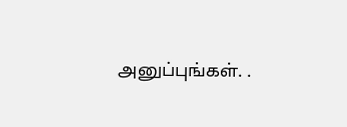அனுப்புங்கள். .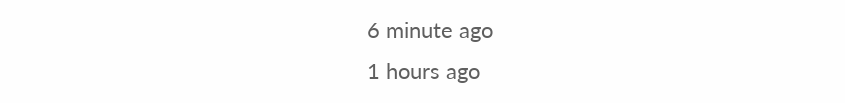6 minute ago
1 hours ago